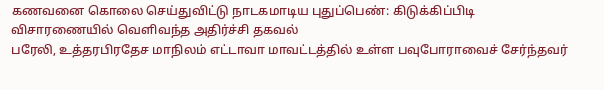கணவனை கொலை செய்துவிட்டு நாடகமாடிய புதுப்பெண்: கிடுக்கிப்பிடி விசாரணையில் வெளிவந்த அதிர்ச்சி தகவல்
பரேலி, உத்தரபிரதேச மாநிலம் எட்டாவா மாவட்டத்தில் உள்ள பவுபோராவைச் சேர்ந்தவர்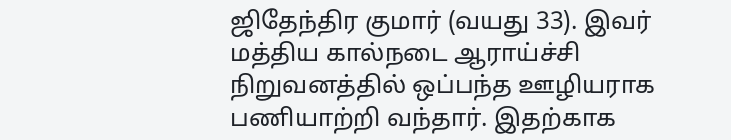ஜிதேந்திர குமார் (வயது 33). இவர் மத்திய கால்நடை ஆராய்ச்சி நிறுவனத்தில் ஒப்பந்த ஊழியராக பணியாற்றி வந்தார். இதற்காக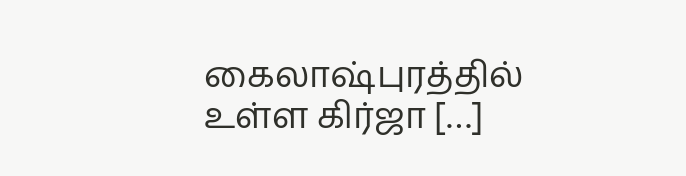கைலாஷ்புரத்தில் உள்ள கிர்ஜா […]